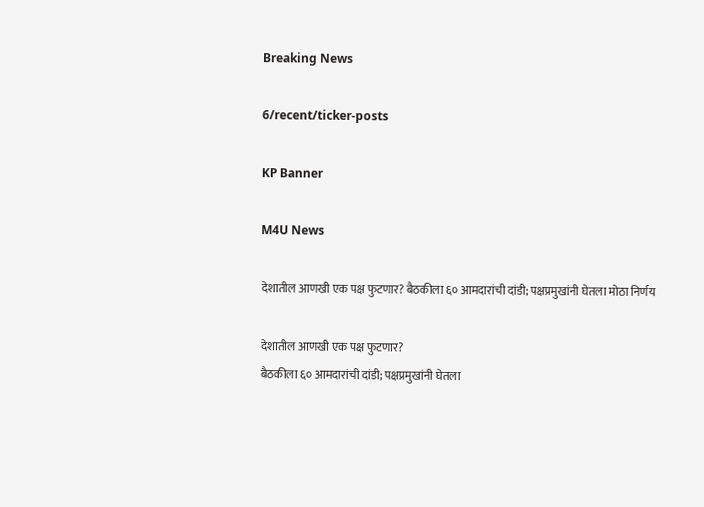Breaking News

6/recent/ticker-posts

KP Banner

M4U News

देशातील आणखी एक पक्ष फुटणार? बैठकीला ६० आमदारांची दांडी; पक्षप्रमुखांनी घेतला मोठा निर्णय

देशातील आणखी एक पक्ष फुटणार?
बैठकीला ६० आमदारांची दांडी; पक्षप्रमुखांनी घेतला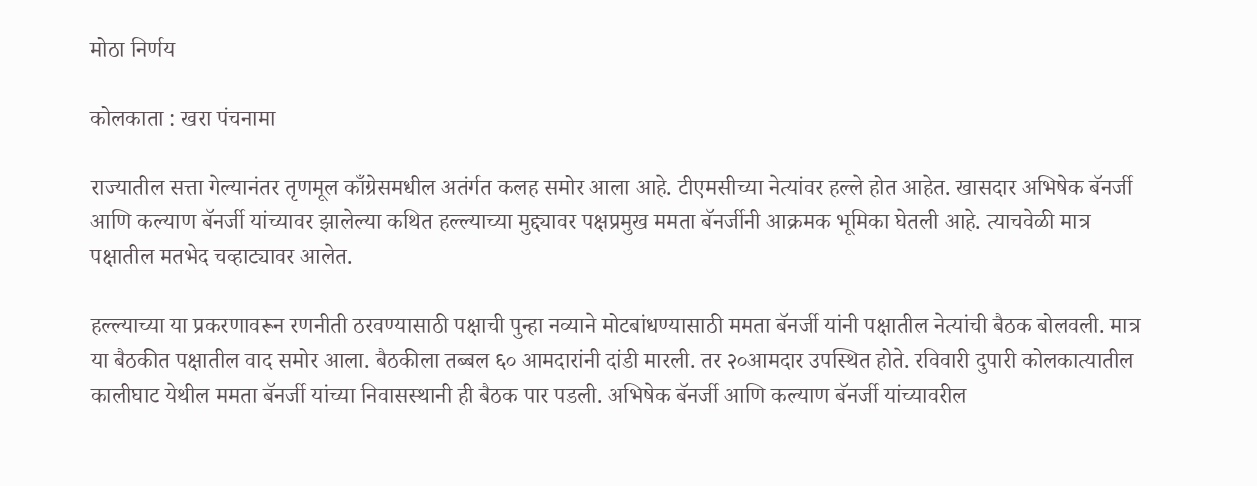मोठा निर्णय

कोलकाता : खरा पंचनामा

राज्यातील सत्ता गेल्यानंतर तृणमूल काँग्रेसमधील अतंर्गत कलह समोर आला आहे. टीएमसीच्या नेत्यांवर हल्ले होत आहेत. खासदार अभिषेक बॅनर्जी आणि कल्याण बॅनर्जी यांच्यावर झालेल्या कथित हल्ल्याच्या मुद्द्यावर पक्षप्रमुख ममता बॅनर्जीनी आक्रमक भूमिका घेतली आहे. त्याचवेळी मात्र पक्षातील मतभेद चव्हाट्यावर आलेत.

हल्ल्याच्या या प्रकरणावरून रणनीती ठरवण्यासाठी पक्षाची पुन्हा नव्याने मोटबांधण्यासाठी ममता बॅनर्जी यांनी पक्षातील नेत्यांची बैठक बोलवली. मात्र या बैठकीत पक्षातील वाद समोर आला. बैठकीला तब्बल ६० आमदारांनी दांडी मारली. तर २०आमदार उपस्थित होते. रविवारी दुपारी कोलकात्यातील कालीघाट येथील ममता बॅनर्जी यांच्या निवासस्थानी ही बैठक पार पडली. अभिषेक बॅनर्जी आणि कल्याण बॅनर्जी यांच्यावरील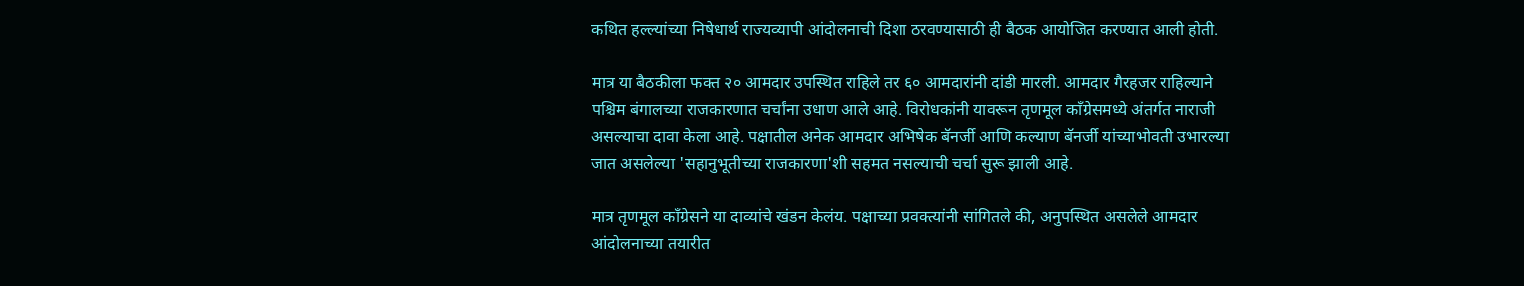कथित हल्ल्यांच्या निषेधार्थ राज्यव्यापी आंदोलनाची दिशा ठरवण्यासाठी ही बैठक आयोजित करण्यात आली होती.

मात्र या बैठकीला फक्त २० आमदार उपस्थित राहिले तर ६० आमदारांनी दांडी मारली. आमदार गैरहजर राहिल्याने पश्चिम बंगालच्या राजकारणात चर्चांना उधाण आले आहे. विरोधकांनी यावरून तृणमूल काँग्रेसमध्ये अंतर्गत नाराजी असल्याचा दावा केला आहे. पक्षातील अनेक आमदार अभिषेक बॅनर्जी आणि कल्याण बॅनर्जी यांच्याभोवती उभारल्या जात असलेल्या 'सहानुभूतीच्या राजकारणा'शी सहमत नसल्याची चर्चा सुरू झाली आहे.

मात्र तृणमूल काँग्रेसने या दाव्यांचे खंडन केलंय. पक्षाच्या प्रवक्त्यांनी सांगितले की, अनुपस्थित असलेले आमदार आंदोलनाच्या तयारीत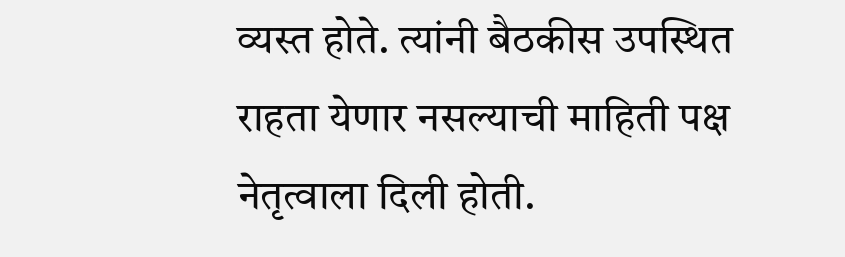व्यस्त होते. त्यांनी बैठकीस उपस्थित राहता येणार नसल्याची माहिती पक्ष नेतृत्वाला दिली होती.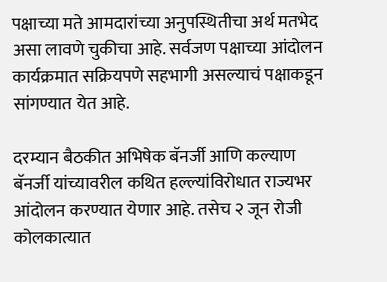पक्षाच्या मते आमदारांच्या अनुपस्थितीचा अर्थ मतभेद असा लावणे चुकीचा आहे. सर्वजण पक्षाच्या आंदोलन कार्यक्रमात सक्रियपणे सहभागी असल्याचं पक्षाकडून सांगण्यात येत आहे.

दरम्यान बैठकीत अभिषेक बॅनर्जी आणि कल्याण बॅनर्जी यांच्यावरील कथित हल्ल्यांविरोधात राज्यभर आंदोलन करण्यात येणार आहे. तसेच २ जून रोजी कोलकात्यात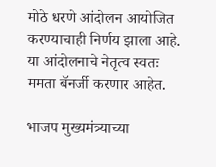मोठे धरणे आंदोलन आयोजित करण्याचाही निर्णय झाला आहे. या आंदोलनाचे नेतृत्व स्वतः ममता बॅनर्जी करणार आहेत.

भाजप मुख्यमंत्र्याच्या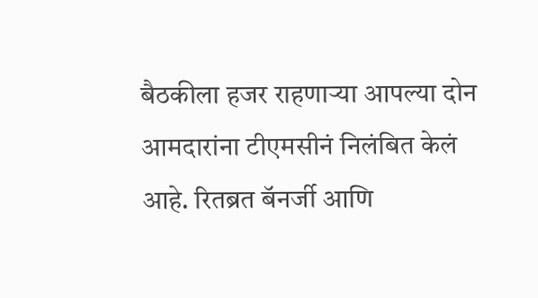बैठकीला हजर राहणाऱ्या आपल्या दोन आमदारांना टीएमसीनं निलंबित केलं आहे. रितब्रत बॅनर्जी आणि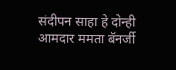संदीपन साहा हे दोन्ही आमदार ममता बॅनर्जी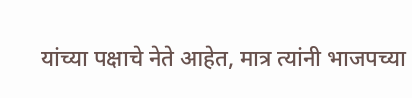यांच्या पक्षाचे नेते आहेत, मात्र त्यांनी भाजपच्या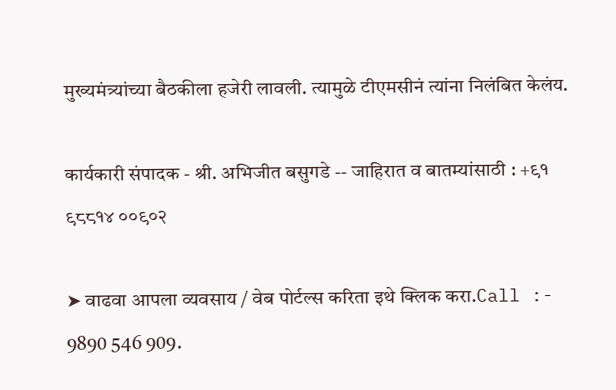मुख्यमंत्र्यांच्या बैठकीला हजेरी लावली. त्यामुळे टीएमसीनं त्यांना निलंबित केलंय.

कार्यकारी संपादक - श्री. अभिजीत बसुगडे -- जाहिरात व बातम्यांसाठी : +९१ ९८८१४ ००९०२

➤ वाढवा आपला व्यवसाय / वेब पोर्टल्स करिता इथे क्लिक करा.Call :- 9890 546 909.